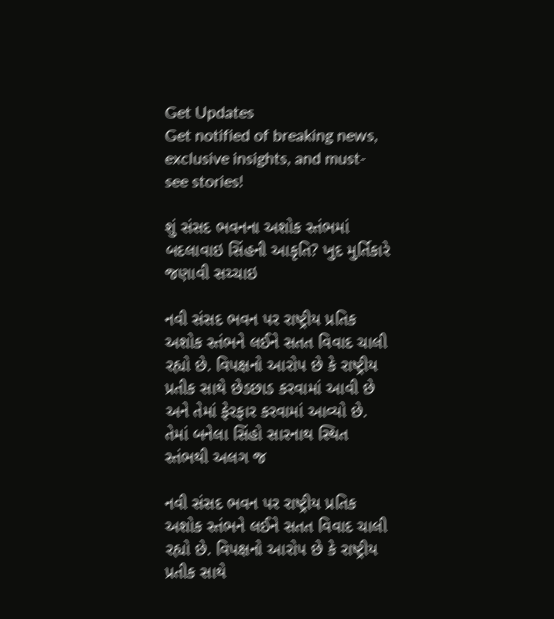Get Updates
Get notified of breaking news, exclusive insights, and must-see stories!

શું સંસદ ભવનના અશોક સ્તંભમાં બદલાવાઇ સિંહની આકૃતિ? ખુદ મુર્તિકારે જણાવી સચ્ચાઇ

નવી સંસદ ભવન પર રાષ્ટ્રીય પ્રતિક અશોક સ્તંભને લઈને સતત વિવાદ ચાલી રહ્યો છે. વિપક્ષનો આરોપ છે કે રાષ્ટ્રીય પ્રતીક સાથે છેડછાડ કરવામાં આવી છે અને તેમાં ફેરફાર કરવામાં આવ્યો છે. તેમાં બનેલા સિંહો સારનાથ સ્થિત સ્તંભથી અલગ જ

નવી સંસદ ભવન પર રાષ્ટ્રીય પ્રતિક અશોક સ્તંભને લઈને સતત વિવાદ ચાલી રહ્યો છે. વિપક્ષનો આરોપ છે કે રાષ્ટ્રીય પ્રતીક સાથે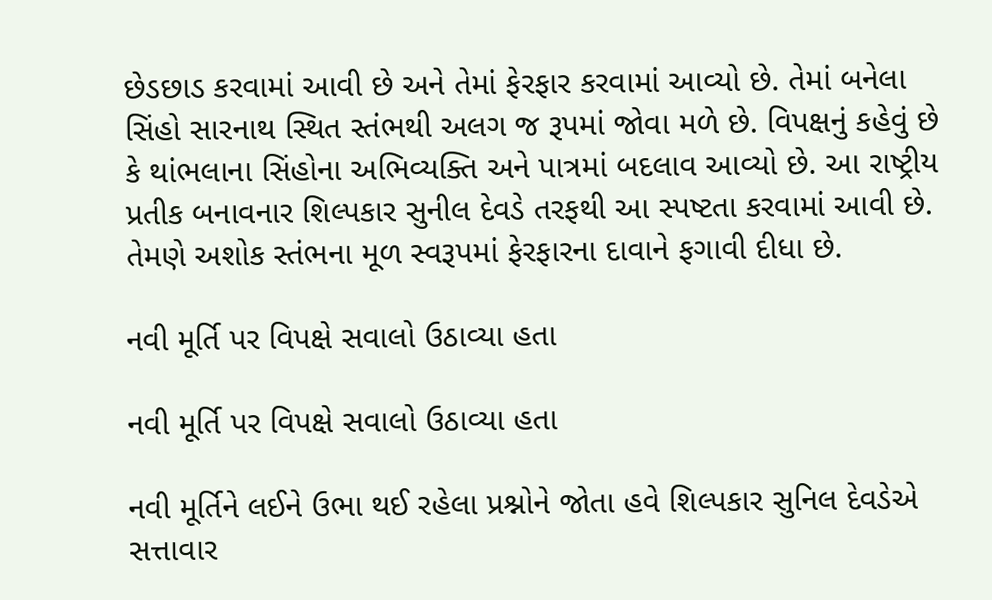છેડછાડ કરવામાં આવી છે અને તેમાં ફેરફાર કરવામાં આવ્યો છે. તેમાં બનેલા સિંહો સારનાથ સ્થિત સ્તંભથી અલગ જ રૂપમાં જોવા મળે છે. વિપક્ષનું કહેવું છે કે થાંભલાના સિંહોના અભિવ્યક્તિ અને પાત્રમાં બદલાવ આવ્યો છે. આ રાષ્ટ્રીય પ્રતીક બનાવનાર શિલ્પકાર સુનીલ દેવડે તરફથી આ સ્પષ્ટતા કરવામાં આવી છે. તેમણે અશોક સ્તંભના મૂળ સ્વરૂપમાં ફેરફારના દાવાને ફગાવી દીધા છે.

નવી મૂર્તિ પર વિપક્ષે સવાલો ઉઠાવ્યા હતા

નવી મૂર્તિ પર વિપક્ષે સવાલો ઉઠાવ્યા હતા

નવી મૂર્તિને લઈને ઉભા થઈ રહેલા પ્રશ્નોને જોતા હવે શિલ્પકાર સુનિલ દેવડેએ સત્તાવાર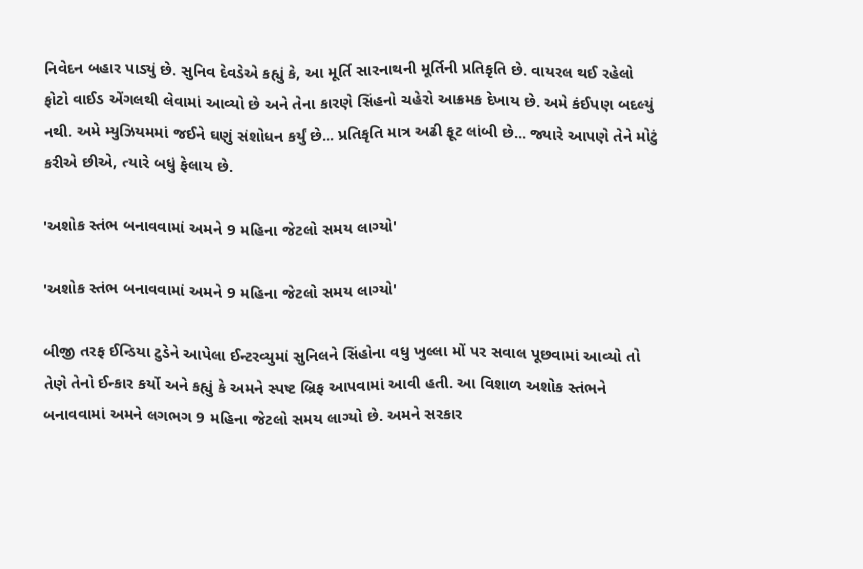નિવેદન બહાર પાડ્યું છે. સુનિવ દેવડેએ કહ્યું કે, આ મૂર્તિ સારનાથની મૂર્તિની પ્રતિકૃતિ છે. વાયરલ થઈ રહેલો ફોટો વાઈડ એંગલથી લેવામાં આવ્યો છે અને તેના કારણે સિંહનો ચહેરો આક્રમક દેખાય છે. અમે કંઈપણ બદલ્યું નથી. અમે મ્યુઝિયમમાં જઈને ઘણું સંશોધન કર્યું છે... પ્રતિકૃતિ માત્ર અઢી ફૂટ લાંબી છે... જ્યારે આપણે તેને મોટું કરીએ છીએ, ત્યારે બધું ફેલાય છે.

'અશોક સ્તંભ બનાવવામાં અમને 9 મહિના જેટલો સમય લાગ્યો'

'અશોક સ્તંભ બનાવવામાં અમને 9 મહિના જેટલો સમય લાગ્યો'

બીજી તરફ ઈન્ડિયા ટુડેને આપેલા ઈન્ટરવ્યુમાં સુનિલને સિંહોના વધુ ખુલ્લા મોં પર સવાલ પૂછવામાં આવ્યો તો તેણે તેનો ઈન્કાર કર્યો અને કહ્યું કે અમને સ્પષ્ટ બ્રિફ આપવામાં આવી હતી. આ વિશાળ અશોક સ્તંભને બનાવવામાં અમને લગભગ 9 મહિના જેટલો સમય લાગ્યો છે. અમને સરકાર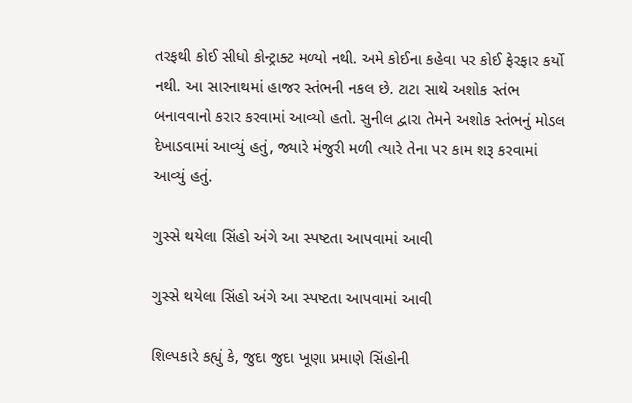તરફથી કોઈ સીધો કોન્ટ્રાક્ટ મળ્યો નથી. અમે કોઈના કહેવા પર કોઈ ફેરફાર કર્યો નથી. આ સારનાથમાં હાજર સ્તંભની નકલ છે. ટાટા સાથે અશોક સ્તંભ બનાવવાનો કરાર કરવામાં આવ્યો હતો. સુનીલ દ્વારા તેમને અશોક સ્તંભનું મોડલ દેખાડવામાં આવ્યું હતું, જ્યારે મંજુરી મળી ત્યારે તેના પર કામ શરૂ કરવામાં આવ્યું હતું.

ગુસ્સે થયેલા સિંહો અંગે આ સ્પષ્ટતા આપવામાં આવી

ગુસ્સે થયેલા સિંહો અંગે આ સ્પષ્ટતા આપવામાં આવી

શિલ્પકારે કહ્યું કે, જુદા જુદા ખૂણા પ્રમાણે સિંહોની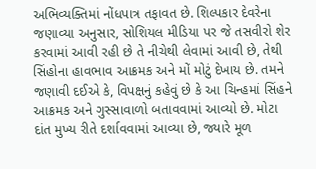અભિવ્યક્તિમાં નોંધપાત્ર તફાવત છે. શિલ્પકાર દેવરેના જણાવ્યા અનુસાર, સોશિયલ મીડિયા પર જે તસવીરો શેર કરવામાં આવી રહી છે તે નીચેથી લેવામાં આવી છે, તેથી સિંહોના હાવભાવ આક્રમક અને મોં મોટું દેખાય છે. તમને જણાવી દઈએ કે, વિપક્ષનું કહેવું છે કે આ ચિન્હમાં સિંહને આક્રમક અને ગુસ્સાવાળો બતાવવામાં આવ્યો છે. મોટા દાંત મુખ્ય રીતે દર્શાવવામાં આવ્યા છે, જ્યારે મૂળ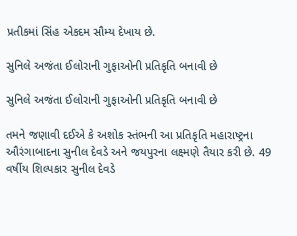પ્રતીકમાં સિંહ એકદમ સૌમ્ય દેખાય છે.

સુનિલે અજંતા ઈલોરાની ગુફાઓની પ્રતિકૃતિ બનાવી છે

સુનિલે અજંતા ઈલોરાની ગુફાઓની પ્રતિકૃતિ બનાવી છે

તમને જણાવી દઈએ કે અશોક સ્તંભની આ પ્રતિકૃતિ મહારાષ્ટ્રના ઔરંગાબાદના સુનીલ દેવડે અને જયપુરના લક્ષ્મણે તૈયાર કરી છે. 49 વર્ષીય શિલ્પકાર સુનીલ દેવડે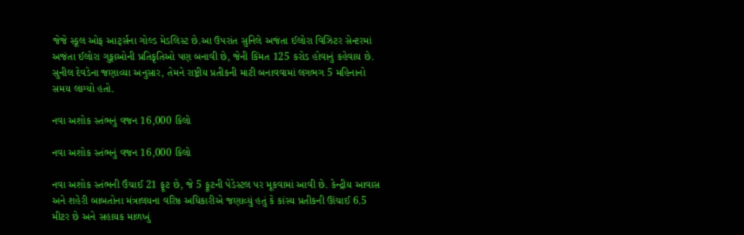જેજે સ્કૂલ ઓફ આર્ટ્સના ગોલ્ડ મેડલિસ્ટ છે.આ ઉપરાંત સુનિલે અજંતા ઈલોરા વિઝિટર સેન્ટરમાં અજંતા ઈલોરા ગુફાઓની પ્રતિકૃતિઓ પણ બનાવી છે, જેની કિંમત 125 કરોડ હોવાનું કહેવાય છે. સુનીલ દેવડેના જણાવ્યા અનુસાર, તેમને રાષ્ટ્રીય પ્રતીકની માટી બનાવવામાં લગભગ 5 મહિનાનો સમય લાગ્યો હતો.

નવા અશોક સ્તંભનું વજન 16,000 કિલો

નવા અશોક સ્તંભનું વજન 16,000 કિલો

નવા અશોક સ્તંભની ઉંચાઈ 21 ફૂટ છે, જે 5 ફૂટની પેડેસ્ટલ પર મૂકવામાં આવી છે. કેન્દ્રીય આવાસ અને શહેરી બાબતોના મંત્રાલયના વરિષ્ઠ અધિકારીએ જણાવ્યું હતું કે કાંસ્ય પ્રતીકની ઊંચાઈ 6.5 મીટર છે અને સહાયક માળખું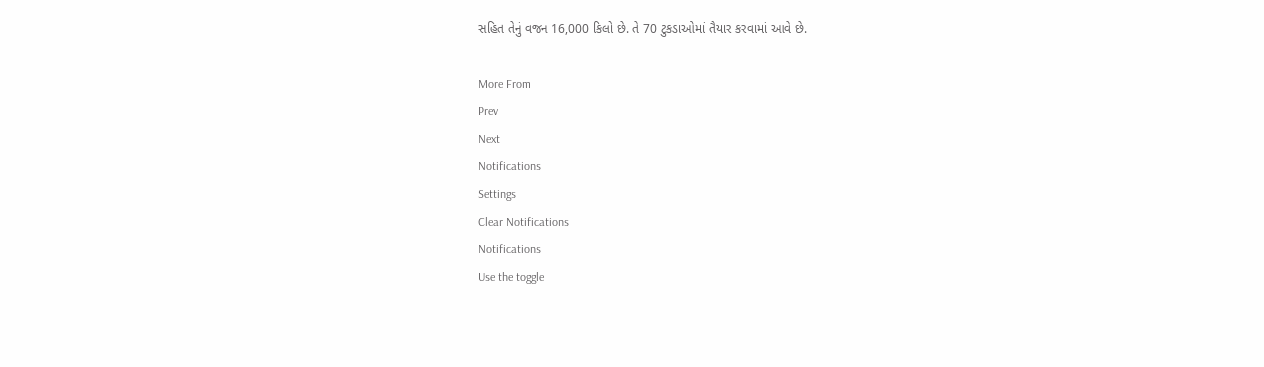સહિત તેનું વજન 16,000 કિલો છે. તે 70 ટુકડાઓમાં તૈયાર કરવામાં આવે છે.

More From
Prev
Next
Notifications
Settings
Clear Notifications
Notifications
Use the toggle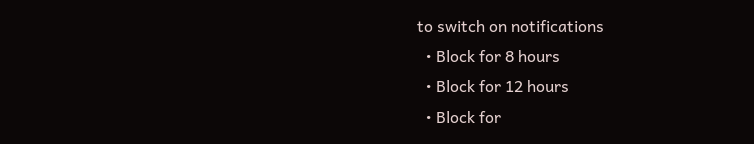to switch on notifications
  • Block for 8 hours
  • Block for 12 hours
  • Block for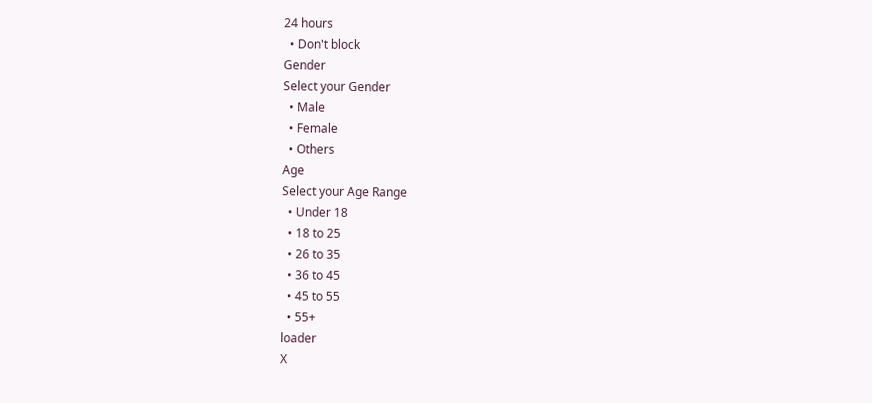24 hours
  • Don't block
Gender
Select your Gender
  • Male
  • Female
  • Others
Age
Select your Age Range
  • Under 18
  • 18 to 25
  • 26 to 35
  • 36 to 45
  • 45 to 55
  • 55+
loader
X